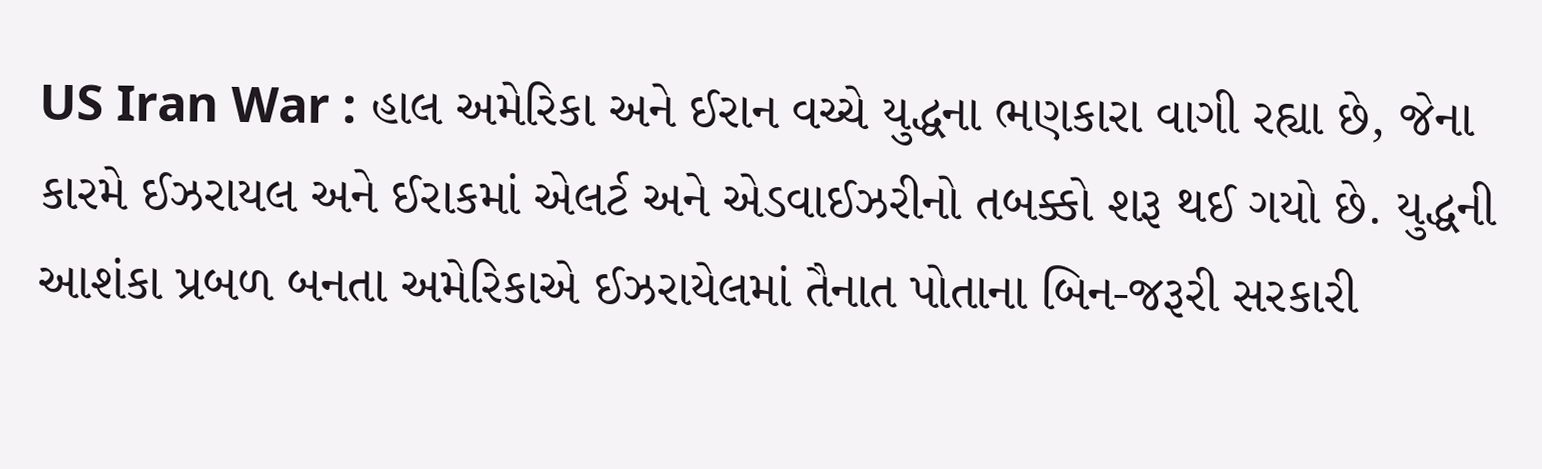US Iran War : હાલ અમેરિકા અને ઈરાન વચ્ચે યુદ્ધના ભણકારા વાગી રહ્યા છે, જેના કારમે ઈઝરાયલ અને ઈરાકમાં એલર્ટ અને એડવાઈઝરીનો તબક્કો શરૂ થઈ ગયો છે. યુદ્ધની આશંકા પ્રબળ બનતા અમેરિકાએ ઈઝરાયેલમાં તૈનાત પોતાના બિન-જરૂરી સરકારી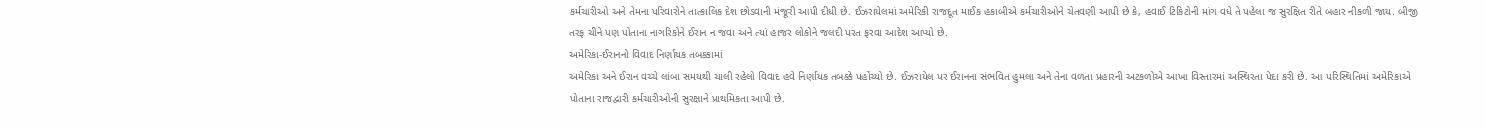કર્મચારીઓ અને તેમના પરિવારોને તાત્કાલિક દેશ છોડવાની મંજૂરી આપી દીધી છે. ઈઝરાયેલમાં અમેરિકી રાજદૂત માઈક હકાબીએ કર્મચારીઓને ચેતવણી આપી છે કે, હવાઈ ટિકિટોની માંગ વધે તે પહેલા જ સુરક્ષિત રીતે બહાર નીકળી જાય. બીજી તરફ ચીને પણ પોતાના નાગરિકોને ઈરાન ન જવા અને ત્યાં હાજર લોકોને જલદી પરત ફરવા આદેશ આપ્યો છે.
અમેરિકા-ઈરાનનો વિવાદ નિર્ણાયક તબક્કામાં
અમેરિકા અને ઈરાન વચ્ચે લાંબા સમયથી ચાલી રહેલો વિવાદ હવે નિર્ણાયક તબક્કે પહોંચ્યો છે. ઈઝરાયેલ પર ઈરાનના સંભવિત હુમલા અને તેના વળતા પ્રહારની અટકળોએ આખા વિસ્તારમાં અસ્થિરતા પેદા કરી છે. આ પરિસ્થિતિમાં અમેરિકાએ પોતાના રાજદ્વારી કર્મચારીઓની સુરક્ષાને પ્રાથમિકતા આપી છે.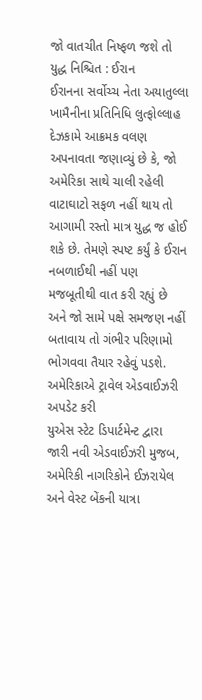જો વાતચીત નિષ્ફળ જશે તો યુદ્ધ નિશ્ચિત : ઈરાન
ઈરાનના સર્વોચ્ચ નેતા અયાતુલ્લા ખામૈનીના પ્રતિનિધિ લુત્ફોલ્લાહ દેઝકામે આક્રમક વલણ અપનાવતા જણાવ્યું છે કે, જો અમેરિકા સાથે ચાલી રહેલી વાટાઘાટો સફળ નહીં થાય તો આગામી રસ્તો માત્ર યુદ્ધ જ હોઈ શકે છે. તેમણે સ્પષ્ટ કર્યું કે ઈરાન નબળાઈથી નહીં પણ મજબૂતીથી વાત કરી રહ્યું છે અને જો સામે પક્ષે સમજણ નહીં બતાવાય તો ગંભીર પરિણામો ભોગવવા તૈયાર રહેવું પડશે.
અમેરિકાએ ટ્રાવેલ એડવાઈઝરી અપડેટ કરી
યુએસ સ્ટેટ ડિપાર્ટમેન્ટ દ્વારા જારી નવી એડવાઈઝરી મુજબ, અમેરિકી નાગરિકોને ઈઝરાયેલ અને વેસ્ટ બેંકની યાત્રા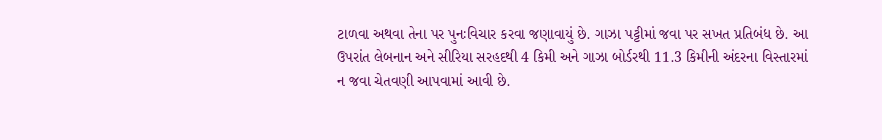ટાળવા અથવા તેના પર પુનઃવિચાર કરવા જણાવાયું છે. ગાઝા પટ્ટીમાં જવા પર સખત પ્રતિબંધ છે. આ ઉપરાંત લેબનાન અને સીરિયા સરહદથી 4 કિમી અને ગાઝા બોર્ડરથી 11.3 કિમીની અંદરના વિસ્તારમાં ન જવા ચેતવણી આપવામાં આવી છે.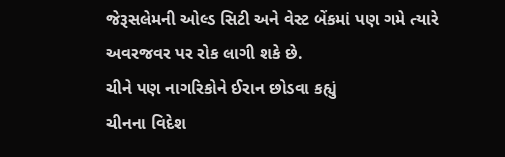જેરૂસલેમની ઓલ્ડ સિટી અને વેસ્ટ બેંકમાં પણ ગમે ત્યારે અવરજવર પર રોક લાગી શકે છે.
ચીને પણ નાગરિકોને ઈરાન છોડવા કહ્યું
ચીનના વિદેશ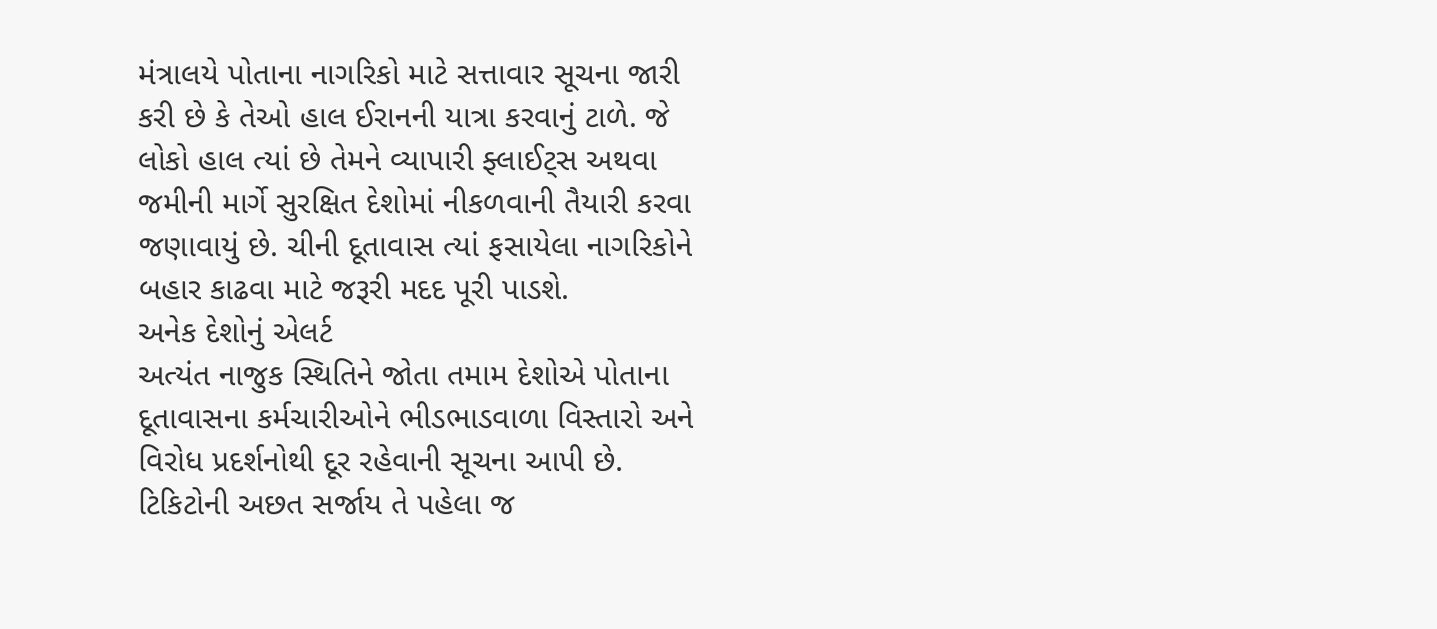મંત્રાલયે પોતાના નાગરિકો માટે સત્તાવાર સૂચના જારી કરી છે કે તેઓ હાલ ઈરાનની યાત્રા કરવાનું ટાળે. જે લોકો હાલ ત્યાં છે તેમને વ્યાપારી ફ્લાઈટ્સ અથવા જમીની માર્ગે સુરક્ષિત દેશોમાં નીકળવાની તૈયારી કરવા જણાવાયું છે. ચીની દૂતાવાસ ત્યાં ફસાયેલા નાગરિકોને બહાર કાઢવા માટે જરૂરી મદદ પૂરી પાડશે.
અનેક દેશોનું એલર્ટ
અત્યંત નાજુક સ્થિતિને જોતા તમામ દેશોએ પોતાના દૂતાવાસના કર્મચારીઓને ભીડભાડવાળા વિસ્તારો અને વિરોધ પ્રદર્શનોથી દૂર રહેવાની સૂચના આપી છે. ટિકિટોની અછત સર્જાય તે પહેલા જ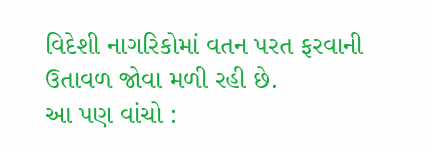વિદેશી નાગરિકોમાં વતન પરત ફરવાની ઉતાવળ જોવા મળી રહી છે.
આ પણ વાંચો :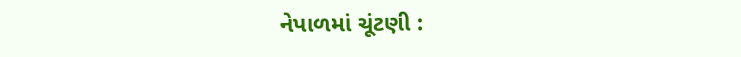નેપાળમાં ચૂંટણી :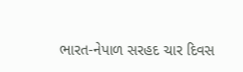ભારત-નેપાળ સરહદ ચાર દિવસ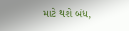માટે થશે બંધ,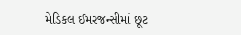મેડિકલ ઈમરજન્સીમાં છૂટ